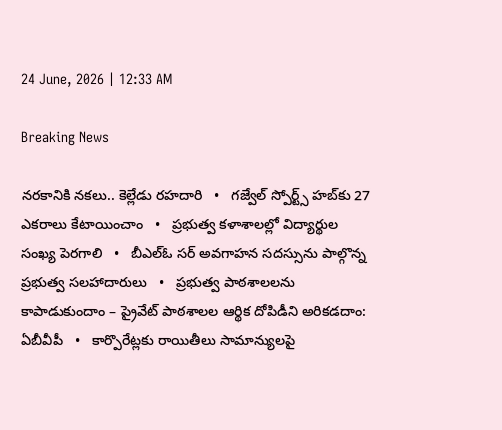24 June, 2026 | 12:33 AM

Breaking News

నరకానికి నకలు.. కెల్లేడు రహదారి   •   గజ్వేల్ స్పోర్ట్స్ హబ్‌కు 27 ఎకరాలు కేటాయించాం   •   ప్రభుత్వ కళాశాలల్లో విద్యార్థుల సంఖ్య పెరగాలి   •   బీఎల్ఓ సర్ అవగాహన సదస్సును పాల్గొన్న ప్రభుత్వ సలహాదారులు   •   ప్రభుత్వ పాఠశాలలను కాపాడుకుందాం – ప్రైవేట్ పాఠశాలల ఆర్థిక దోపిడీని అరికడదాం: ఏబీవీపీ   •   కార్పొరేట్లకు రాయితీలు సామాన్యులపై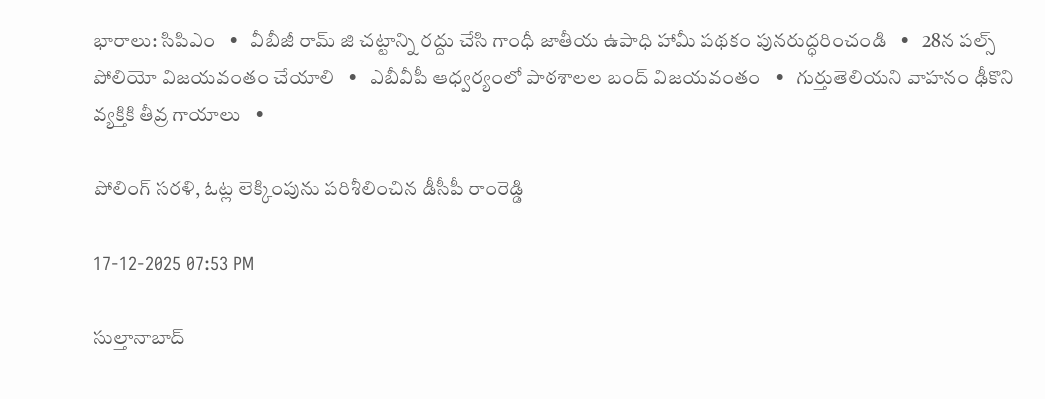భారాలు: సిపిఎం   •   వీబీజీ రామ్ జి చట్టాన్ని రద్దు చేసి గాంధీ జాతీయ ఉపాధి హామీ పథకం పునరుద్ధరించండి   •   28న పల్స్ పోలియో విజయవంతం చేయాలి   •   ఎబీవీపీ ఆధ్వర్యంలో పాఠశాలల బంద్ విజయవంతం   •   గుర్తుతెలియని వాహనం ఢీకొని వ్యక్తికి తీవ్ర గాయాలు   •

పోలింగ్ సరళి, ఓట్ల లెక్కింపును పరిశీలించిన డీసీపీ రాంరెడ్డి

17-12-2025 07:53 PM

సుల్తానాబాద్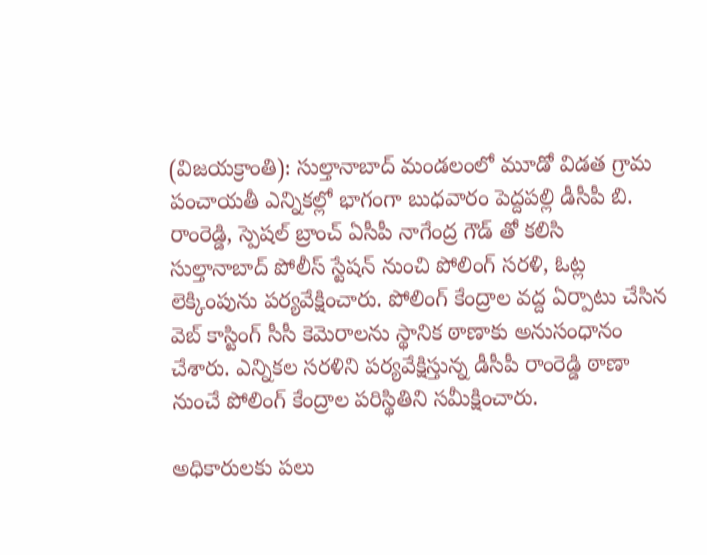(విజయక్రాంతి): సుల్తానాబాద్ మండలంలో మూడో విడత గ్రామ పంచాయతీ ఎన్నికల్లో భాగంగా బుధవారం పెద్దపల్లి డీసీపీ బి. రాంరెడ్డి, స్పెషల్ బ్రాంచ్ ఏసీపీ నాగేంద్ర గౌడ్ తో కలిసి సుల్తానాబాద్ పోలీస్ స్టేషన్ నుంచి పోలింగ్ సరళి, ఓట్ల లెక్కింపును పర్యవేక్షించారు. పోలింగ్ కేంద్రాల వద్ద ఏర్పాటు చేసిన వెబ్ కాస్టింగ్ సీసీ కెమెరాలను స్థానిక ఠాణాకు అనుసంధానం చేశారు. ఎన్నికల సరళిని పర్యవేక్షిస్తున్న డీసీపీ రాంరెడ్డి ఠాణా నుంచే పోలింగ్ కేంద్రాల పరిస్థితిని సమీక్షించారు.

అధికారులకు పలు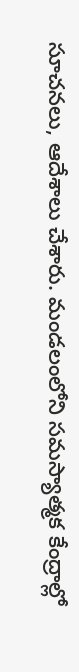సూచనలు, ఆదేశాలు చేశారు. మండలంలోని సమస్యాత్మక కేంద్రాల్లో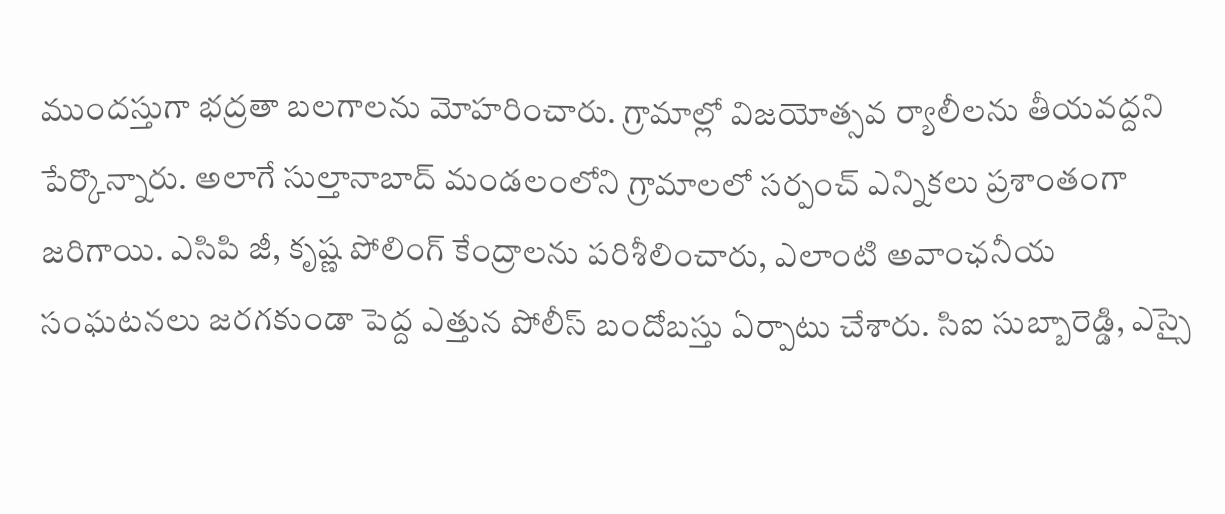ముందస్తుగా భద్రతా బలగాలను మోహరించారు. గ్రామాల్లో విజయోత్సవ ర్యాలీలను తీయవద్దని పేర్కొన్నారు. అలాగే సుల్తానాబాద్ మండలంలోని గ్రామాలలో సర్పంచ్ ఎన్నికలు ప్రశాంతంగా జరిగాయి. ఎసిపి జీ, కృష్ణ పోలింగ్ కేంద్రాలను పరిశీలించారు, ఎలాంటి అవాంఛనీయ సంఘటనలు జరగకుండా పెద్ద ఎత్తున పోలీస్ బందోబస్తు ఏర్పాటు చేశారు. సిఐ సుబ్బారెడ్డి, ఎస్సై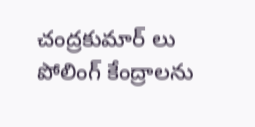చంద్రకుమార్ లు పోలింగ్ కేంద్రాలను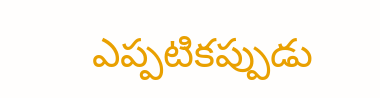ఎప్పటికప్పుడు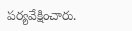పర్యవేక్షించారు.